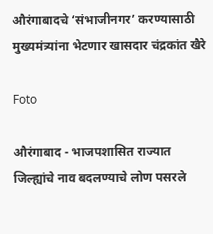औरंगाबादचे ‘संभाजीनगर’ करण्यासाठी मुख्यमंत्र्यांना भेटणार खासदार चंद्रकांत खैरे

Foto

औरंगाबाद - भाजपशासित राज्यात जिल्ह्यांचे नाव बदलण्याचे लोण पसरले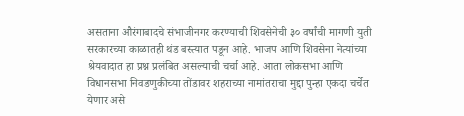असताना औरंगाबादचे संभाजीनगर करण्याची शिवसेनेची ३० वर्षांची मागणी युती सरकारच्या काळातही थंड बस्त्यात पडून आहे. भाजप आणि शिवसेना नेत्यांच्या श्रेयवादात हा प्रश्न प्रलंबित असल्याची चर्चा आहे. आता लोकसभा आणि विधानसभा निवडणुकीच्या तोंडावर शहराच्या नामांतराचा मुद्दा पुन्हा एकदा चर्चेत येणार असे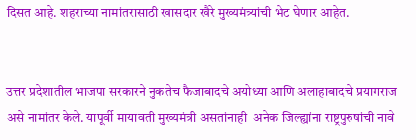दिसत आहे. शहराच्या नामांतरासाठी खासदार खैरे मुख्यमंत्र्यांची भेट घेणार आहेत.


उत्तर प्रदेशातील भाजपा सरकारने नुकतेच फैजाबादचे अयोध्या आणि अलाहाबादचे प्रयागराज असे नामांतर केले. यापूर्वी मायावती मुख्यमंत्री असतांनाही  अनेक जिल्ह्यांना राष्ट्रपुरुषांची नावे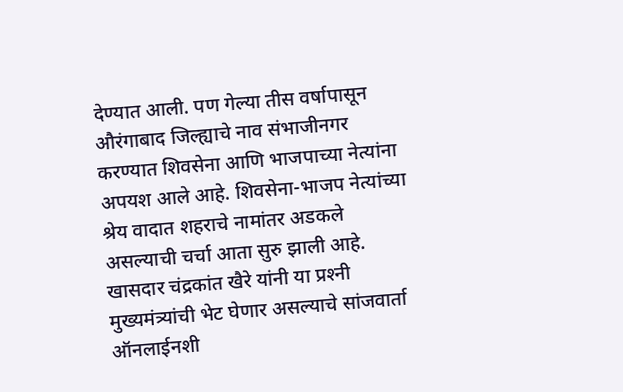देण्यात आली. पण गेल्या तीस वर्षापासून औरंगाबाद जिल्ह्याचे नाव संभाजीनगर करण्यात शिवसेना आणि भाजपाच्या नेत्यांना अपयश आले आहे. शिवसेना-भाजप नेत्यांच्या श्रेय वादात शहराचे नामांतर अडकले असल्याची चर्चा आता सुरु झाली आहे. खासदार चंद्रकांत खैरे यांनी या प्रश्‍नी मुख्यमंत्र्यांची भेट घेणार असल्याचे सांजवार्ता ऑनलाईनशी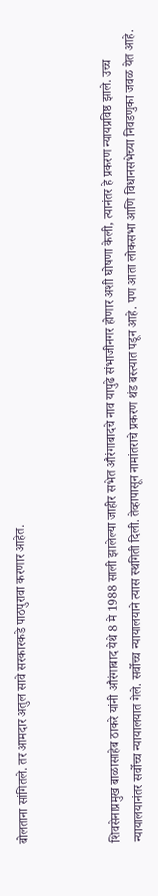बोलताना सांगितले. तर आमदार अतुल सावे सरकारकडे पाठपुरावा करणार आहेत.



शिवसेनाप्रमुख बाळासाहेब ठाकरे यांनी औरंगाबाद येथे 8 मे 1988 साली झालेल्या जाहीर सभेत औरंगाबादचे नाव यापुढे संभाजीनगर होणार अशी घोषणा केली, त्यानंतर हे प्रकरण न्यायप्रविष्ठ झाले. उच्च न्यायालयानंतर सर्वोच्च न्यायालयात गेले. सर्वोच्च न्यायालयाने त्यास स्थगिती दिली. तेव्हापासून नामांतराचे प्रकरण थंड बस्त्यात पडून आहे. पण आता लोकसभा आणि विधानसभेच्या निवडणुका जवळ येत आहे.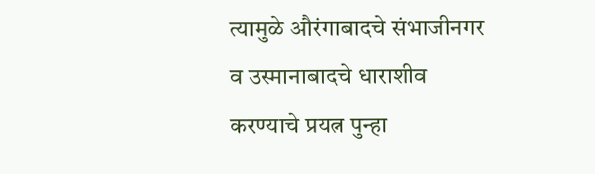त्यामुळे औरंगाबादचे संभाजीनगर व उस्मानाबादचे धाराशीव करण्याचे प्रयत्न पुन्हा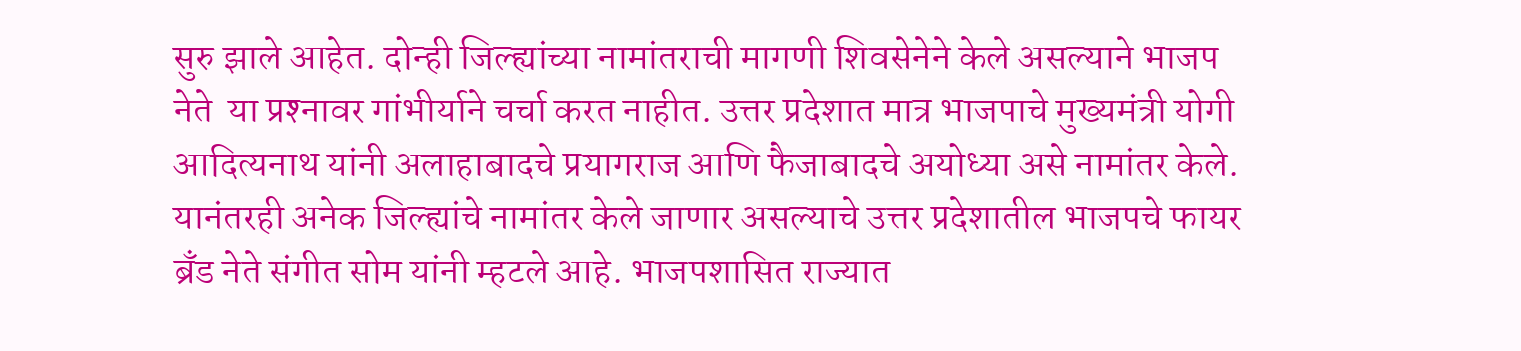सुरु झाले आहेत. दोन्ही जिल्ह्यांच्या नामांतराची मागणी शिवसेनेने केले असल्याने भाजप नेते  या प्रश्‍नावर गांभीर्याने चर्चा करत नाहीत. उत्तर प्रदेशात मात्र भाजपाचे मुख्यमंत्री योगी आदित्यनाथ यांनी अलाहाबादचे प्रयागराज आणि फैजाबादचे अयोध्या असे नामांतर केले. यानंतरही अनेक जिल्ह्यांचे नामांतर केले जाणार असल्याचे उत्तर प्रदेशातील भाजपचे फायर ब्रँड नेते संगीत सोम यांनी म्हटले आहे. भाजपशासित राज्यात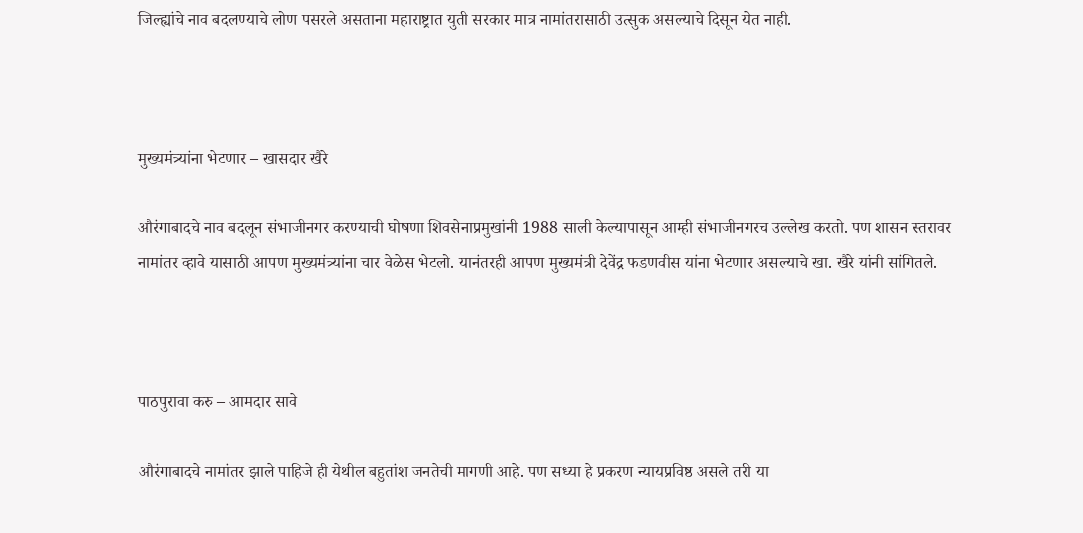जिल्ह्यांचे नाव बदलण्याचे लोण पसरले असताना महाराष्ट्रात युती सरकार मात्र नामांतरासाठी उत्सुक असल्याचे दिसून येत नाही.



मुख्यमंत्र्यांना भेटणार – खासदार खैरे

औरंगाबादचे नाव बदलून संभाजीनगर करण्याची घोषणा शिवसेनाप्रमुखांनी 1988 साली केल्यापासून आम्ही संभाजीनगरच उल्लेख करतो. पण शासन स्तरावर नामांतर व्हावे यासाठी आपण मुख्यमंत्र्यांना चार वेळेस भेटलो. यानंतरही आपण मुख्यमंत्री देवेंद्र फडणवीस यांना भेटणार असल्याचे खा. खैरे यांनी सांगितले.



पाठपुरावा करु – आमदार सावे

औरंगाबादचे नामांतर झाले पाहिजे ही येथील बहुतांश जनतेची मागणी आहे. पण सध्या हे प्रकरण न्यायप्रविष्ठ असले तरी या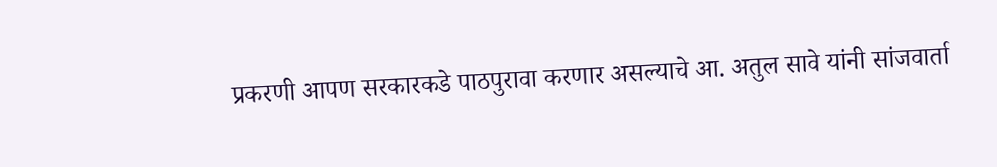प्रकरणी आपण सरकारकडे पाठपुरावा करणार असल्याचे आ. अतुल सावे यांनी सांजवार्ता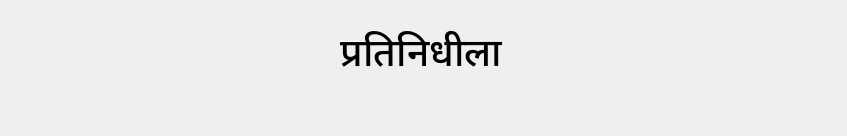प्रतिनिधीला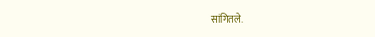सांगितले.